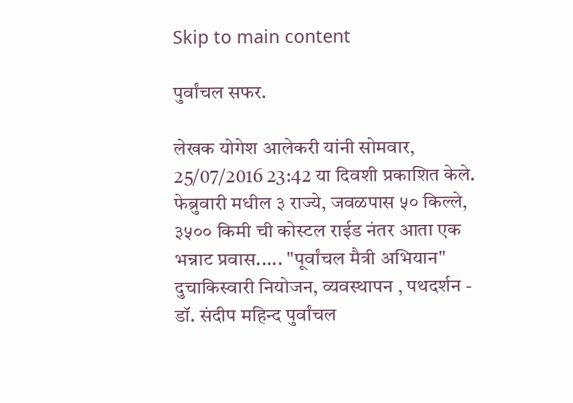Skip to main content

पुर्वांचल सफर.

लेखक योगेश आलेकरी यांनी सोमवार, 25/07/2016 23:42 या दिवशी प्रकाशित केले.
फेब्रुवारी मधील ३ राज्ये, जवळपास ५० किल्ले, ३५०० किमी ची कोस्टल राईड नंतर आता एक भन्नाट प्रवास..... "पूर्वांचल मैत्री अभियान" दुचाकिस्वारी नियोजन, व्यवस्थापन , पथदर्शन - डॉ. संदीप महिन्द पुर्वांचल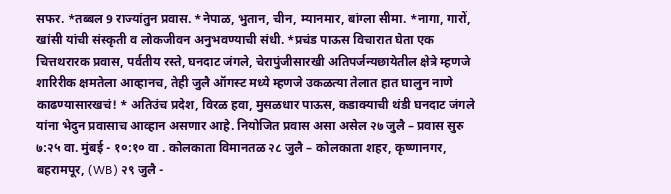सफर. *तब्बल 9 राज्यांतुन प्रवास. *नेपाळ, भुतान, चीन, म्यानमार, बांग्ला सीमा. *नागा, गारों, खांसी यांची संस्कृती व लोकजीवन अनुभवण्याची संधी. *प्रचंड पाऊस विचारात घेता एक चित्तथरारक प्रवास, पर्वतीय रस्ते, घनदाट जंगले, चेरापुंजीसारखी अतिपर्जन्यछायेतील क्षेत्रे म्हणजे शारिरीक क्षमतेला आव्हानच, तेही जुलै ऑगस्ट मध्ये म्हणजे उकळत्या तेलात हात घालुन नाणे काढण्यासारखचं! * अतिउंच प्रदेश, विरळ हवा, मुसळधार पाऊस, कडाक्याची थंडी घनदाट जंगले यांना भेदुन प्रवासाच आव्हान असणार आहे. नियोजित प्रवास असा असेल २७ जुलै – प्रवास सुरु ७:२५ वा. मुंबई - १०:१० वा . कोलकाता विमानतळ २८ जुलै – कोलकाता शहर, कृष्णानगर, बहरामपूर, (WB) २९ जुलै -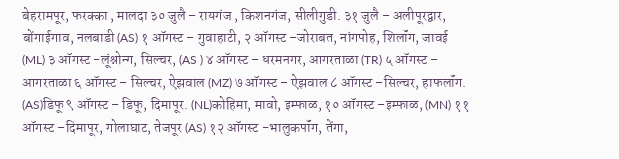बेहरामपूर, फरक्का , मालदा ३० जुलै – रायगंज , किशनगंज, सीलीगुडी. ३१ जुलै – अलीपूरद्वार, बोंगाईगाव, नलबाडी (AS) १ ऑगस्ट – गुवाहाटी, २ ऑगस्ट –जोराबत, नांगपोह, शिलॉंग, जावई (ML) ३ ऑगस्ट -लूंश्नोन्ग, सिल्चर, (AS ) ४ ऑगस्ट – धरमनगर, आगरताळा (TR) ५ ऑगस्ट – आगरताळा ६ ऑगस्ट – सिल्चर, ऐझवाल (MZ) ७ ऑगस्ट – ऐझवाल ८ ऑगस्ट –सिल्चर, हाफलॉंग. (AS)डिफू ९ ऑगस्ट – डिफू, दिमापूर. (NL)कोहिमा, मावो, इम्फाळ, १० ऑगस्ट –इम्फाळ, (MN) ११ ऑगस्ट –दिमापूर, गोलाघाट, तेजपूर (AS) १२ ऑगस्ट -भालुकपॉंग, तेंगा,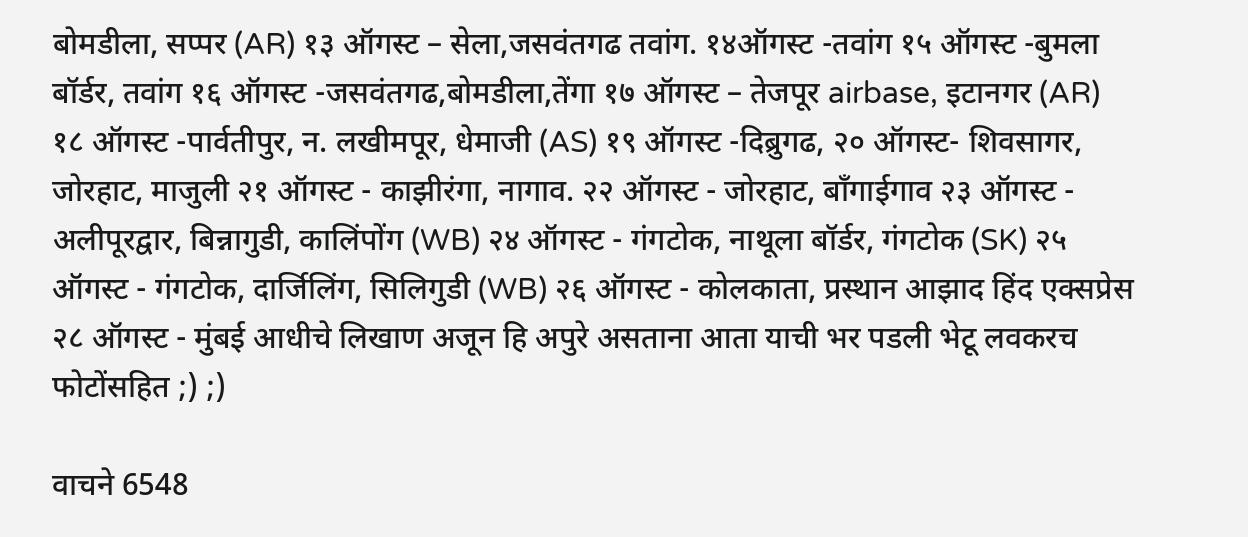बोमडीला, सप्पर (AR) १३ ऑगस्ट – सेला,जसवंतगढ तवांग. १४ऑगस्ट -तवांग १५ ऑगस्ट -बुमला बॉर्डर, तवांग १६ ऑगस्ट -जसवंतगढ,बोमडीला,तेंगा १७ ऑगस्ट – तेजपूर airbase, इटानगर (AR) १८ ऑगस्ट -पार्वतीपुर, न. लखीमपूर, धेमाजी (AS) १९ ऑगस्ट -दिब्रुगढ, २० ऑगस्ट- शिवसागर, जोरहाट, माजुली २१ ऑगस्ट - काझीरंगा, नागाव. २२ ऑगस्ट - जोरहाट, बॉंगाईगाव २३ ऑगस्ट - अलीपूरद्वार, बिन्नागुडी, कालिंपोंग (WB) २४ ऑगस्ट - गंगटोक, नाथूला बॉर्डर, गंगटोक (SK) २५ ऑगस्ट - गंगटोक, दार्जिलिंग, सिलिगुडी (WB) २६ ऑगस्ट - कोलकाता, प्रस्थान आझाद हिंद एक्सप्रेस २८ ऑगस्ट - मुंबई आधीचे लिखाण अजून हि अपुरे असताना आता याची भर पडली भेटू लवकरच फोटोंसहित ;) ;)

वाचने 6548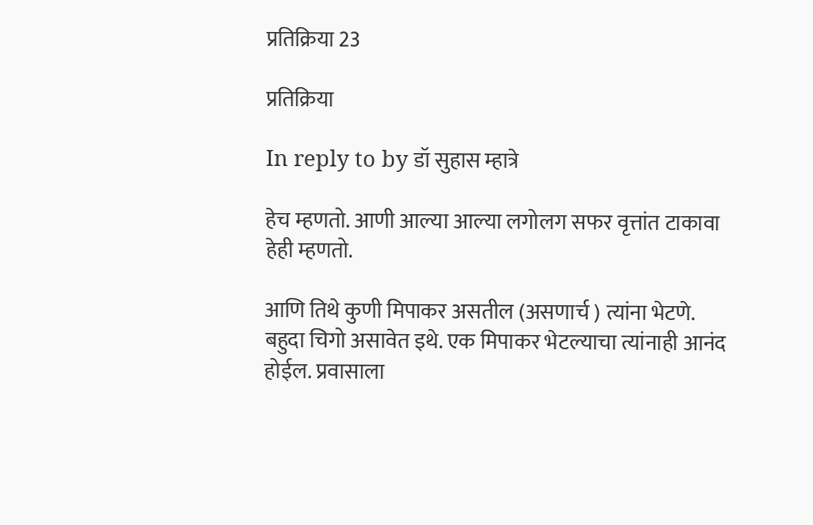प्रतिक्रिया 23

प्रतिक्रिया

In reply to by डॉ सुहास म्हात्रे

हेच म्हणतो. आणी आल्या आल्या लगोलग सफर वृत्तांत टाकावा हेही म्हणतो.

आणि तिथे कुणी मिपाकर असतील (असणार्च ) त्यांना भेटणे. बहुदा चिगो असावेत इथे. एक मिपाकर भेटल्याचा त्यांनाही आनंद होईल. प्रवासाला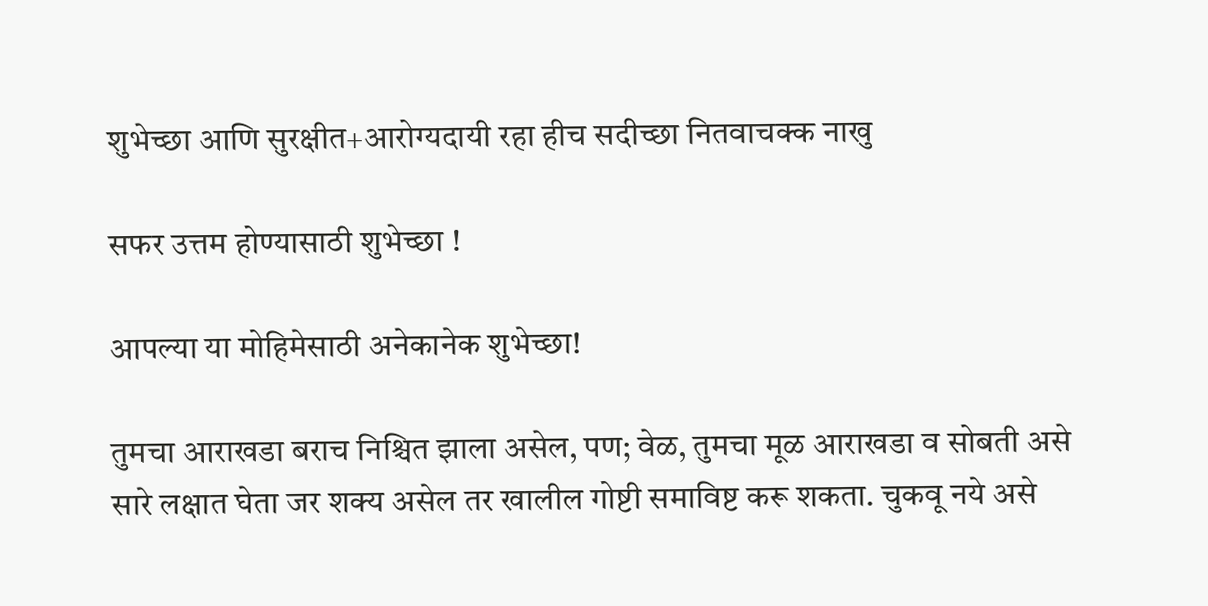शुभेच्छा आणि सुरक्षीत+आरोग्यदायी रहा हीच सदीच्छा नितवाचक्क नाखु

सफर उत्तम होण्यासाठी शुभेच्छा !

आपल्या या मोहिमेसाठी अनेकानेक शुभेच्छा!

तुमचा आराखडा बराच निश्चित झाला असेल, पण; वेळ, तुमचा मूळ आराखडा व सोबती असे सारे लक्षात घेता जर शक्य असेल तर खालील गोष्टी समाविष्ट करू शकता. चुकवू नये असे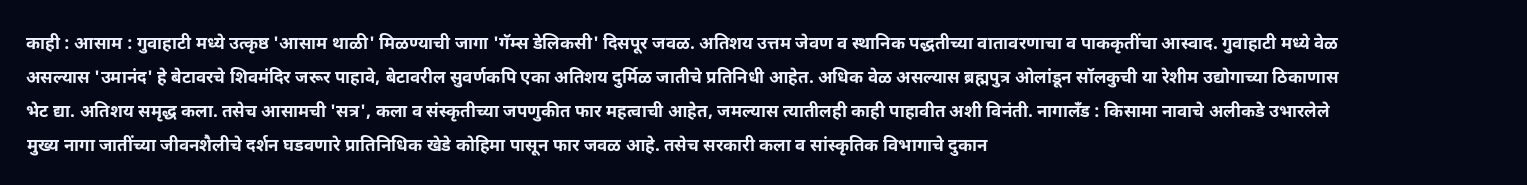काही : आसाम : गुवाहाटी मध्ये उत्कृष्ठ 'आसाम थाळी' मिळण्याची जागा 'गॅम्स डेलिकसी' दिसपूर जवळ. अतिशय उत्तम जेवण व स्थानिक पद्धतीच्या वातावरणाचा व पाककृतींचा आस्वाद. गुवाहाटी मध्ये वेळ असल्यास 'उमानंद' हे बेटावरचे शिवमंदिर जरूर पाहावे, बेटावरील सुवर्णकपि एका अतिशय दुर्मिळ जातीचे प्रतिनिधी आहेत. अधिक वेळ असल्यास ब्रह्मपुत्र ओलांडून सॉलकुची या रेशीम उद्योगाच्या ठिकाणास भेट द्या. अतिशय समृद्ध कला. तसेच आसामची 'सत्र', कला व संस्कृतीच्या जपणुकीत फार महत्वाची आहेत, जमल्यास त्यातीलही काही पाहावीत अशी विनंती. नागालँड : किसामा नावाचे अलीकडे उभारलेले मुख्य नागा जातींच्या जीवनशैलीचे दर्शन घडवणारे प्रातिनिधिक खेडे कोहिमा पासून फार जवळ आहे. तसेच सरकारी कला व सांस्कृतिक विभागाचे दुकान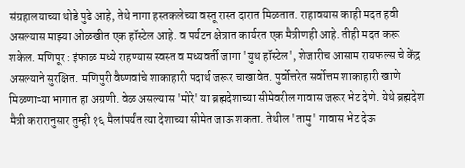संग्रहालयाच्या थोडे पुढे आहे, तेथे नागा हस्तकलेच्या वस्तू रास्त दारात मिळतात. राहावयास काही मदत हवी असल्यास माझ्या ओळखीत एक हॉस्टेल आहे. व पर्यटन क्षेत्रात कार्यरत एक मैत्रीणही आहे. तीही मदत करू शकेल. मणिपूर : इंफाळ मध्ये राहण्यास स्वस्त व मध्यवर्ती जागा 'युथ हॉस्टेल', शेजारीच आसाम रायफल्स चे केंद्र असल्याने सुरक्षित. मणिपुरी वैष्णवांचे शाकाहारी पदार्थ जरूर चाखावेत. पुर्वोत्तरेत सर्वोत्तम शाकाहारी खाणे मिळणाऱ्या भागात हा अग्रणी. वेळ असल्यास 'मोरे' या ब्रह्मदेशाच्या सीमेवरील गावास जरूर भेट देणे. येथे ब्रह्मदेश मैत्री करारानुसार तुम्ही १६ मैलांपर्यंत त्या देशाच्या सीमेत जाऊ शकता. तेथील 'तामु' गावास भेट देऊ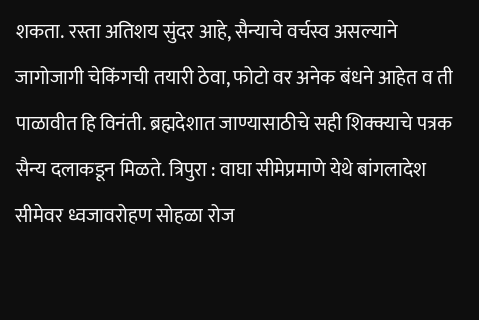शकता. रस्ता अतिशय सुंदर आहे, सैन्याचे वर्चस्व असल्याने जागोजागी चेकिंगची तयारी ठेवा, फोटो वर अनेक बंधने आहेत व ती पाळावीत हि विनंती. ब्रह्मदेशात जाण्यासाठीचे सही शिक्क्याचे पत्रक सैन्य दलाकडून मिळते. त्रिपुरा : वाघा सीमेप्रमाणे येथे बांगलादेश सीमेवर ध्वजावरोहण सोहळा रोज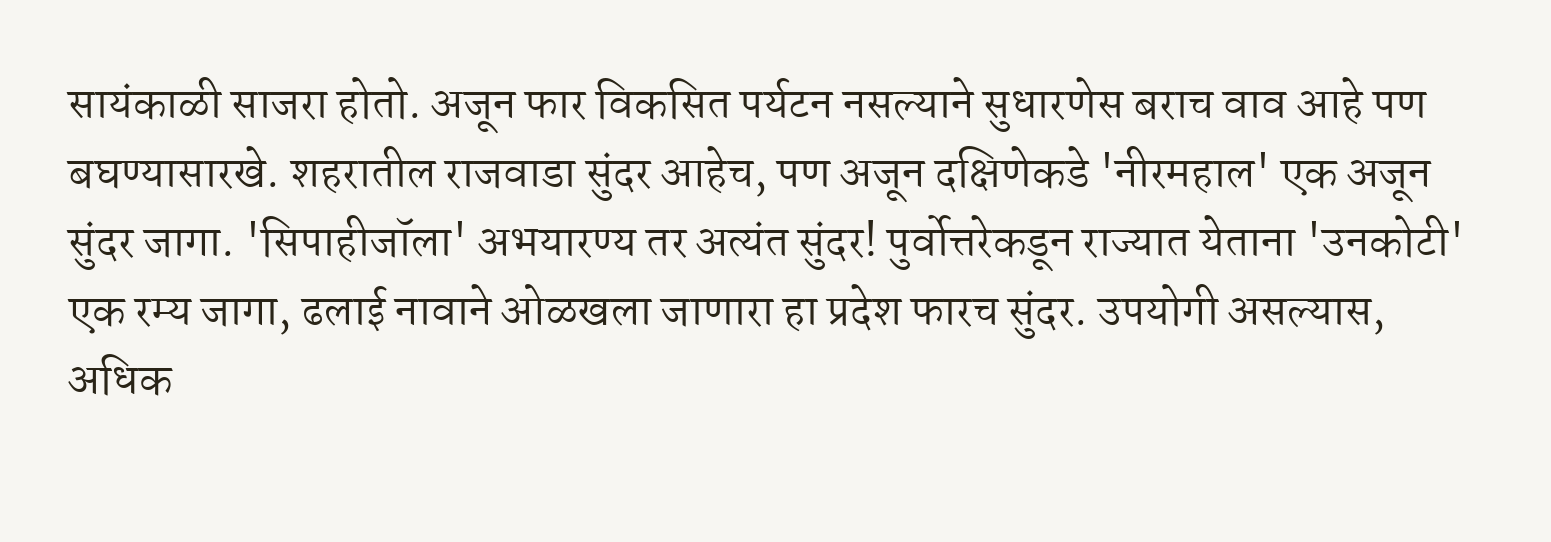सायंकाळी साजरा होतो. अजून फार विकसित पर्यटन नसल्याने सुधारणेस बराच वाव आहे पण बघण्यासारखे. शहरातील राजवाडा सुंदर आहेच, पण अजून दक्षिणेकडे 'नीरमहाल' एक अजून सुंदर जागा. 'सिपाहीजॉला' अभयारण्य तर अत्यंत सुंदर! पुर्वोत्तरेकडून राज्यात येताना 'उनकोटी' एक रम्य जागा, ढलाई नावाने ओळखला जाणारा हा प्रदेश फारच सुंदर. उपयोगी असल्यास, अधिक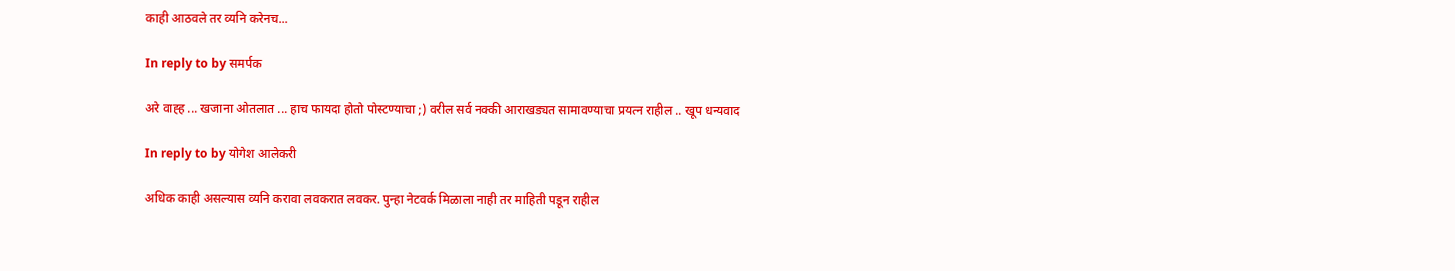काही आठवले तर व्यनि करेनच...

In reply to by समर्पक

अरे वाह्ह ... खजाना ओतलात ... हाच फायदा होतो पोस्टण्याचा ;) वरील सर्व नक्की आराखड्यत सामावण्याचा प्रयत्न राहील .. खूप धन्यवाद

In reply to by योगेश आलेकरी

अधिक काही असल्यास व्यनि करावा लवकरात लवकर. पुन्हा नेटवर्क मिळाला नाही तर माहिती पडून राहील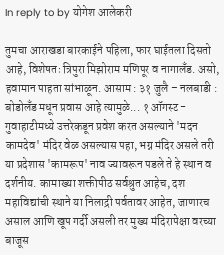In reply to by योगेश आलेकरी

तुमचा आराखडा बारकाईने पहिला, फार घाईतला दिसतो आहे, विशेषतः त्रिपुरा मिझोराम मणिपूर व नागालँड. असो, हवामान पाहता सांभाळून. आसाम : ३१ जुलै – नलबाडी : बोडोलँड मधून प्रवास आहे त्यामुळे... १ ऑगस्ट - गुवाहाटीमध्ये उत्तरेकडून प्रवेश करत असल्याने 'मदन कामदेव' मंदिर वेळ असल्यास पहा, भग्न मंदिर असले तरी या प्रदेशास 'कामरूप' नाव ज्यावरून पडले ते हे स्थान व दर्शनीय. कामाख्या शक्तीपीठ सर्वश्रुत आहेच, दश महाविद्यांची स्थाने या निलाद्री पर्वतावर आहेत, जाणारच असाल आणि खूप गर्दी असली तर मुख्य मंदिरापेक्षा वरच्या बाजूस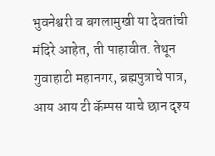भुवनेश्वरी व बगलामुखी या देवतांची मंदिरे आहेत, ती पाहावीत. तेथून गुवाहाटी महानगर, ब्रह्मपुत्राचे पात्र, आय आय टी कॅम्पस याचे छान दृश्य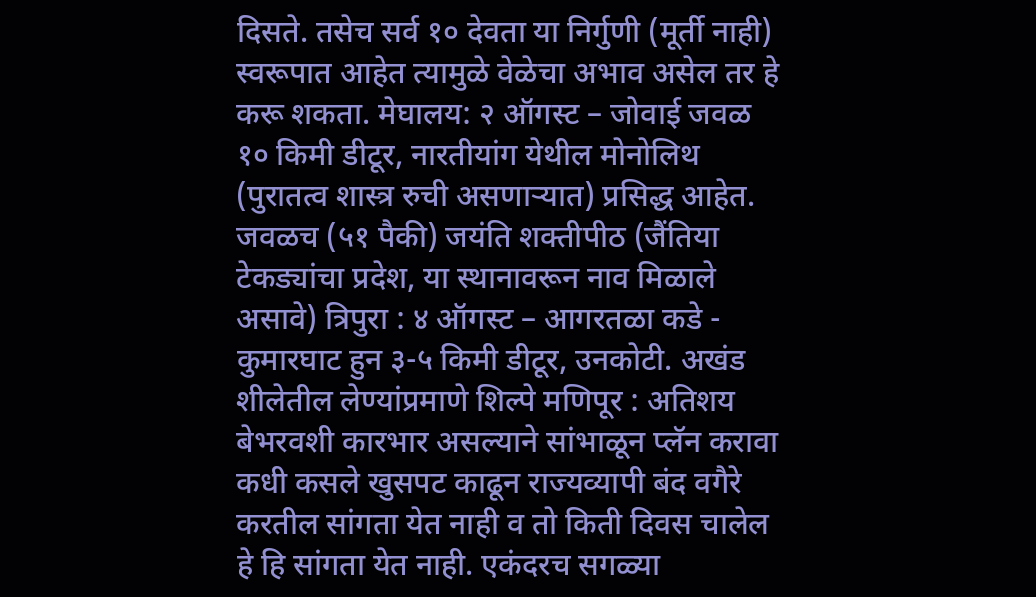दिसते. तसेच सर्व १० देवता या निर्गुणी (मूर्ती नाही) स्वरूपात आहेत त्यामुळे वेळेचा अभाव असेल तर हे करू शकता. मेघालय: २ ऑगस्ट – जोवाई जवळ १० किमी डीटूर, नारतीयांग येथील मोनोलिथ (पुरातत्व शास्त्र रुची असणाऱ्यात) प्रसिद्ध आहेत. जवळच (५१ पैकी) जयंति शक्तीपीठ (जैंतिया टेकड्यांचा प्रदेश, या स्थानावरून नाव मिळाले असावे) त्रिपुरा : ४ ऑगस्ट – आगरतळा कडे - कुमारघाट हुन ३-५ किमी डीटूर, उनकोटी. अखंड शीलेतील लेण्यांप्रमाणे शिल्पे मणिपूर : अतिशय बेभरवशी कारभार असल्याने सांभाळून प्लॅन करावा कधी कसले खुसपट काढून राज्यव्यापी बंद वगैरे करतील सांगता येत नाही व तो किती दिवस चालेल हे हि सांगता येत नाही. एकंदरच सगळ्या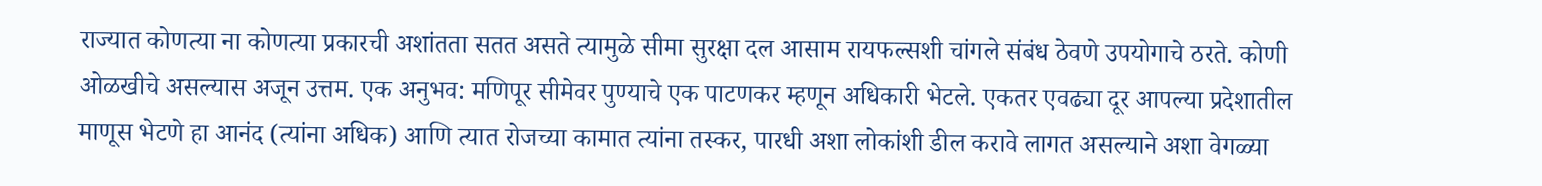राज्यात कोणत्या ना कोणत्या प्रकारची अशांतता सतत असते त्यामुळे सीमा सुरक्षा दल आसाम रायफल्सशी चांगले संबंध ठेवणे उपयोगाचे ठरते. कोणी ओळखीचे असल्यास अजून उत्तम. एक अनुभव: मणिपूर सीमेवर पुण्याचे एक पाटणकर म्हणून अधिकारी भेटले. एकतर एवढ्या दूर आपल्या प्रदेशातील माणूस भेटणे हा आनंद (त्यांना अधिक) आणि त्यात रोजच्या कामात त्यांना तस्कर, पारधी अशा लोकांशी डील करावे लागत असल्याने अशा वेगळ्या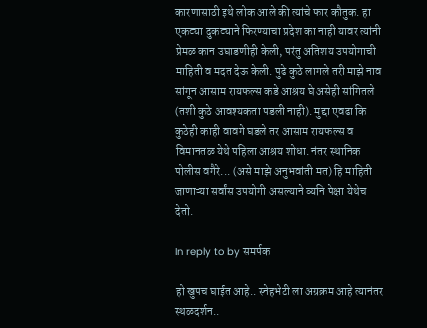कारणासाठी इथे लोक आले की त्यांचे फार कौतुक. हा एकट्या दुकट्याने फिरण्याचा प्रदेश का नाही यावर त्यांनी प्रेमळ कान उघाडणीही केली, परंतु अतिशय उपयोगाची माहिती व मदत देऊ केली. पुढे कुठे लागले तरी माझे नाव सांगून आसाम रायफल्स कडे आश्रय घे असेही सांगितले (तशी कुठे आवश्यकता पडली नाही). मुद्दा एवढा कि कुठेही काही वावगे घडले तर आसाम रायफल्स व विमानतळ येथे पहिला आश्रय शोधा. नंतर स्थानिक पोलीस वगैरे... (असे माझे अनुभवांती मत) हि माहिती जाणाऱ्या सर्वांस उपयोगी असल्याने व्यनि पेक्षा येथेच देतो.

In reply to by समर्पक

हो खुपच घाईत आहे.. स्नेहभेटी ला अग्रक्रम आहे त्यानंतर स्थळदर्शन..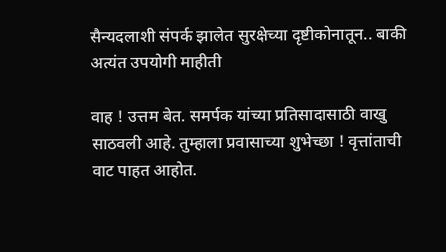सैन्यदलाशी संपर्क झालेत सुरक्षेच्या दृष्टीकोनातून.. बाकी अत्यंत उपयोगी माहीती

वाह ! उत्तम बेत. समर्पक यांच्या प्रतिसादासाठी वाखु साठवली आहे. तुम्हाला प्रवासाच्या शुभेच्छा ! वृत्तांताची वाट पाहत आहोत.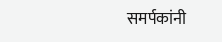समर्पकांनी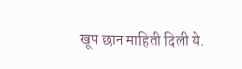खूप छान माहिती दिली ये.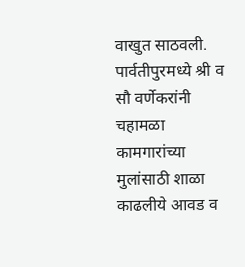वाखुत साठवली. पार्वतीपुरमध्ये श्री व सौ वर्णेकरांनी चहामळा कामगारांच्या मुलांसाठी शाळा काढलीये आवड व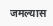जमल्यास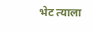भेट त्याला